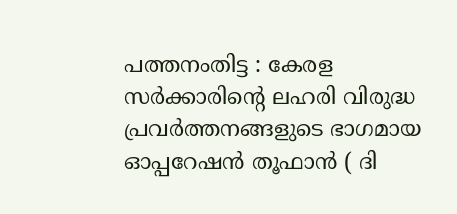പത്തനംതിട്ട : കേരള സർക്കാരിന്റെ ലഹരി വിരുദ്ധ പ്രവർത്തനങ്ങളുടെ ഭാഗമായ ഓപ്പറേഷൻ തൂഫാൻ ( ദി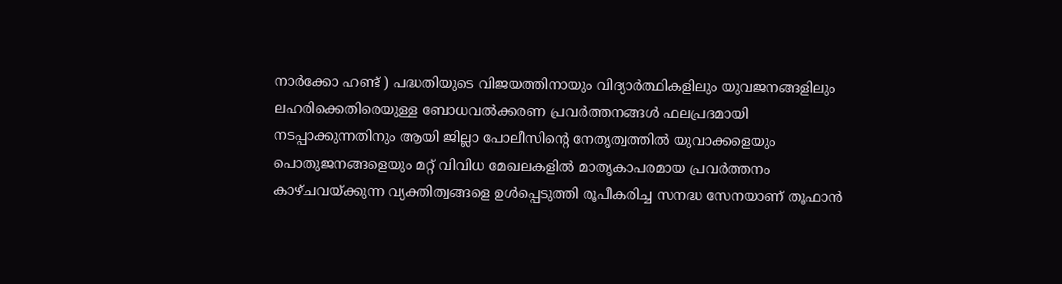നാർക്കോ ഹണ്ട് ) പദ്ധതിയുടെ വിജയത്തിനായും വിദ്യാർത്ഥികളിലും യുവജനങ്ങളിലും ലഹരിക്കെതിരെയുള്ള ബോധവൽക്കരണ പ്രവർത്തനങ്ങൾ ഫലപ്രദമായി നടപ്പാക്കുന്നതിനും ആയി ജില്ലാ പോലീസിന്റെ നേതൃത്വത്തിൽ യുവാക്കളെയും പൊതുജനങ്ങളെയും മറ്റ് വിവിധ മേഖലകളിൽ മാതൃകാപരമായ പ്രവർത്തനം കാഴ്ചവയ്ക്കുന്ന വ്യക്തിത്വങ്ങളെ ഉൾപ്പെടുത്തി രൂപീകരിച്ച സനദ്ധ സേനയാണ് തൂഫാൻ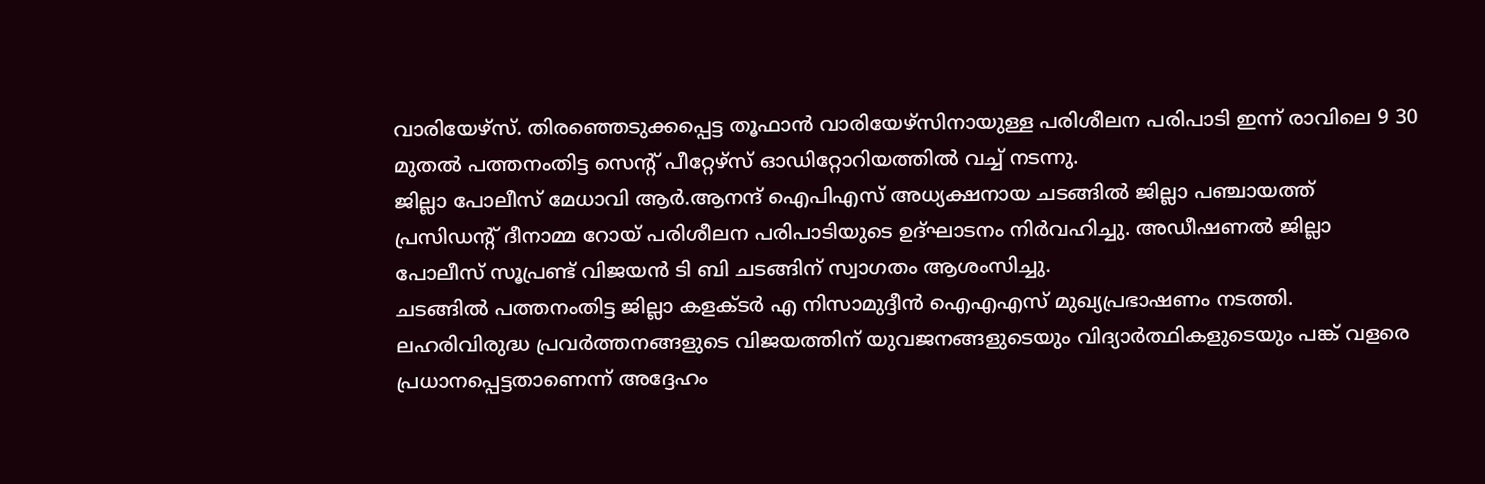വാരിയേഴ്സ്. തിരഞ്ഞെടുക്കപ്പെട്ട തൂഫാൻ വാരിയേഴ്സിനായുള്ള പരിശീലന പരിപാടി ഇന്ന് രാവിലെ 9 30 മുതൽ പത്തനംതിട്ട സെന്റ് പീറ്റേഴ്സ് ഓഡിറ്റോറിയത്തിൽ വച്ച് നടന്നു.
ജില്ലാ പോലീസ് മേധാവി ആർ.ആനന്ദ് ഐപിഎസ് അധ്യക്ഷനായ ചടങ്ങിൽ ജില്ലാ പഞ്ചായത്ത് പ്രസിഡന്റ് ദീനാമ്മ റോയ് പരിശീലന പരിപാടിയുടെ ഉദ്ഘാടനം നിർവഹിച്ചു. അഡീഷണൽ ജില്ലാ പോലീസ് സൂപ്രണ്ട് വിജയൻ ടി ബി ചടങ്ങിന് സ്വാഗതം ആശംസിച്ചു.
ചടങ്ങിൽ പത്തനംതിട്ട ജില്ലാ കളക്ടർ എ നിസാമുദ്ദീൻ ഐഎഎസ് മുഖ്യപ്രഭാഷണം നടത്തി. ലഹരിവിരുദ്ധ പ്രവർത്തനങ്ങളുടെ വിജയത്തിന് യുവജനങ്ങളുടെയും വിദ്യാർത്ഥികളുടെയും പങ്ക് വളരെ പ്രധാനപ്പെട്ടതാണെന്ന് അദ്ദേഹം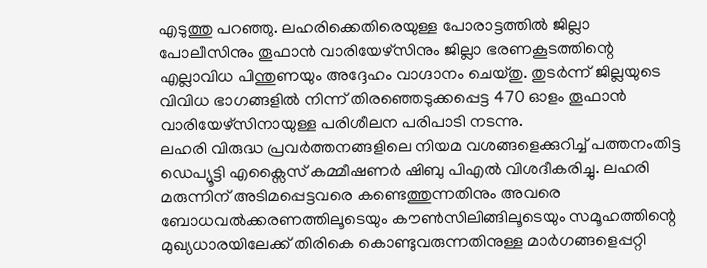എടുത്തു പറഞ്ഞു. ലഹരിക്കെതിരെയുള്ള പോരാട്ടത്തിൽ ജില്ലാ പോലീസിനും തൂഫാൻ വാരിയേഴ്സിനും ജില്ലാ ഭരണകൂടത്തിന്റെ എല്ലാവിധ പിന്തുണയും അദ്ദേഹം വാഗ്ദാനം ചെയ്തു. തുടർന്ന് ജില്ലയുടെ വിവിധ ഭാഗങ്ങളിൽ നിന്ന് തിരഞ്ഞെടുക്കപ്പെട്ട 470 ഓളം തൂഫാൻ വാരിയേഴ്സിനായുള്ള പരിശീലന പരിപാടി നടന്നു.
ലഹരി വിരുദ്ധ പ്രവർത്തനങ്ങളിലെ നിയമ വശങ്ങളെക്കുറിച്ച് പത്തനംതിട്ട ഡെപ്യൂട്ടി എക്സൈസ് കമ്മീഷണർ ഷിബു പിഎൽ വിശദീകരിച്ചു. ലഹരി മരുന്നിന് അടിമപ്പെട്ടവരെ കണ്ടെത്തുന്നതിനും അവരെ ബോധവൽക്കരണത്തിലൂടെയും കൗൺസിലിങ്ങിലൂടെയും സമൂഹത്തിന്റെ മുഖ്യധാരയിലേക്ക് തിരികെ കൊണ്ടുവരുന്നതിനുള്ള മാർഗങ്ങളെപ്പറ്റി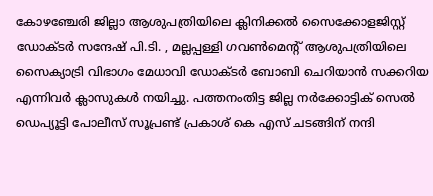കോഴഞ്ചേരി ജില്ലാ ആശുപത്രിയിലെ ക്ലിനിക്കൽ സൈക്കോളജിസ്റ്റ് ഡോക്ടർ സന്ദേഷ് പി.ടി. , മല്ലപ്പള്ളി ഗവൺമെന്റ് ആശുപത്രിയിലെ സൈക്യാട്രി വിഭാഗം മേധാവി ഡോക്ടർ ബോബി ചെറിയാൻ സക്കറിയ എന്നിവർ ക്ലാസുകൾ നയിച്ചു. പത്തനംതിട്ട ജില്ല നർക്കോട്ടിക് സെൽ ഡെപ്യൂട്ടി പോലീസ് സൂപ്രണ്ട് പ്രകാശ് കെ എസ് ചടങ്ങിന് നന്ദി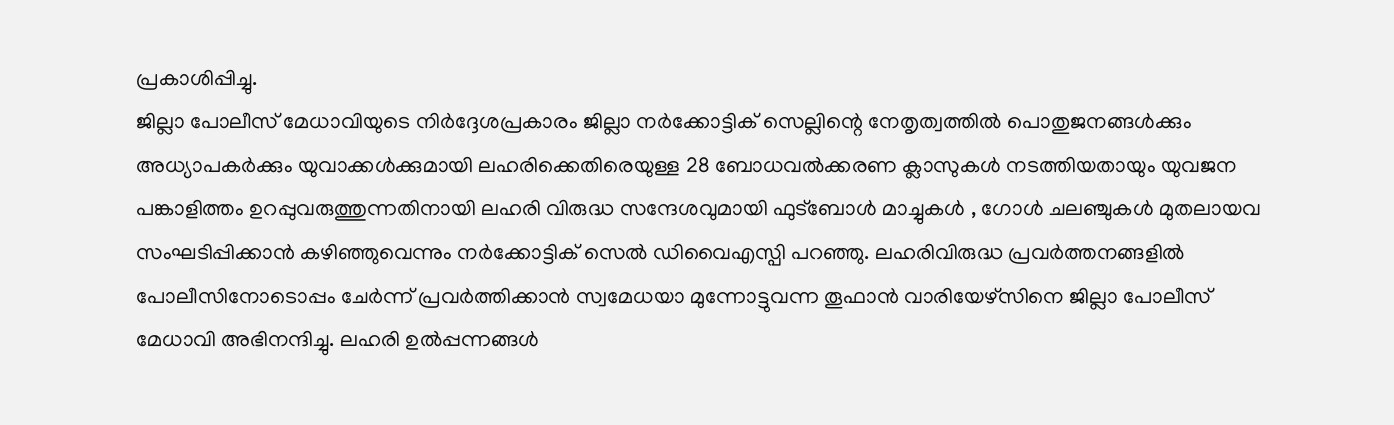പ്രകാശിപ്പിച്ചു.
ജില്ലാ പോലീസ് മേധാവിയുടെ നിർദ്ദേശപ്രകാരം ജില്ലാ നർക്കോട്ടിക് സെല്ലിന്റെ നേതൃത്വത്തിൽ പൊതുജനങ്ങൾക്കും അധ്യാപകർക്കും യുവാക്കൾക്കുമായി ലഹരിക്കെതിരെയുള്ള 28 ബോധവൽക്കരണ ക്ലാസുകൾ നടത്തിയതായും യുവജന പങ്കാളിത്തം ഉറപ്പുവരുത്തുന്നതിനായി ലഹരി വിരുദ്ധ സന്ദേശവുമായി ഫുട്ബോൾ മാച്ചുകൾ , ഗോൾ ചലഞ്ചുകൾ മുതലായവ സംഘടിപ്പിക്കാൻ കഴിഞ്ഞുവെന്നും നർക്കോട്ടിക് സെൽ ഡിവൈഎസ്പി പറഞ്ഞു. ലഹരിവിരുദ്ധ പ്രവർത്തനങ്ങളിൽ പോലീസിനോടൊപ്പം ചേർന്ന് പ്രവർത്തിക്കാൻ സ്വമേധയാ മുന്നോട്ടുവന്ന തൂഫാൻ വാരിയേഴ്സിനെ ജില്ലാ പോലീസ് മേധാവി അഭിനന്ദിച്ചു. ലഹരി ഉൽപ്പന്നങ്ങൾ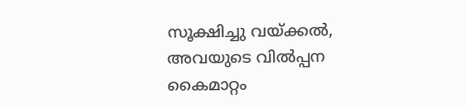സൂക്ഷിച്ചു വയ്ക്കൽ, അവയുടെ വിൽപ്പന കൈമാറ്റം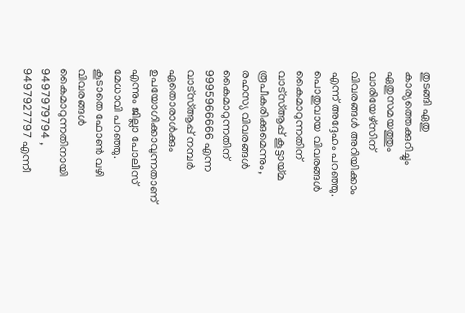തുടങ്ങി ഏതു കാര്യത്തെക്കുറിച്ചും ഏതുസമയത്തും വാരിയേഴ്സിന് വിവരങ്ങൾ അറിയിക്കാം എന്ന് അദ്ദേഹം പറഞ്ഞു.
പൊതുവായ വിവരങ്ങൾ കൈമാറുന്നതിന് വാട്സ്ആപ്പ് കൂട്ടായ്മ രൂപീകരിക്കുമെന്നും, രഹസ്യ വിവരങ്ങൾ കൈമാറുന്നതിന്
9995966666 എന്ന വാട്സ്ആപ്പ് നമ്പർ ഏതൊരാൾക്കും ഉപയോഗിക്കാവുന്നതാണ് എന്നും ജില്ലാ പോലീസ് മേധാവി പറഞ്ഞു. കൂടാതെ ഫോൺ വഴി വിവരങ്ങൾ കൈമാറുന്നതിനായി 9497979794 , 9497927797 എന്നീ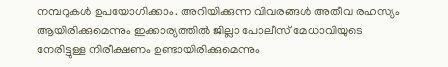നമ്പറുകൾ ഉപയോഗിക്കാം. അറിയിക്കുന്ന വിവരങ്ങൾ അതീവ രഹസ്യം ആയിരിക്കുമെന്നും ഇക്കാര്യത്തിൽ ജില്ലാ പോലീസ് മേധാവിയുടെ നേരിട്ടുള്ള നിരീക്ഷണം ഉണ്ടായിരിക്കുമെന്നും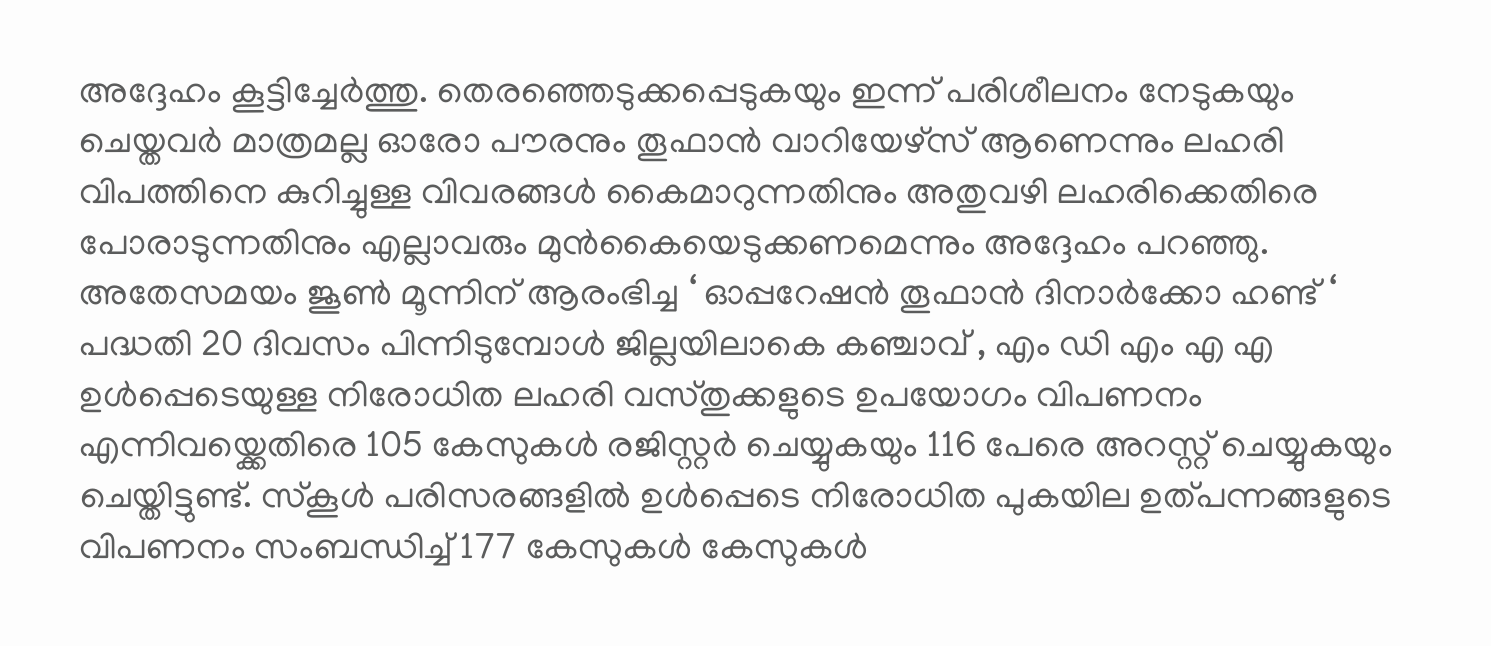അദ്ദേഹം കൂട്ടിച്ചേർത്തു. തെരഞ്ഞെടുക്കപ്പെടുകയും ഇന്ന് പരിശീലനം നേടുകയും ചെയ്തവർ മാത്രമല്ല ഓരോ പൗരനും തൂഫാൻ വാറിയേഴ്സ് ആണെന്നും ലഹരി വിപത്തിനെ കുറിച്ചുള്ള വിവരങ്ങൾ കൈമാറുന്നതിനും അതുവഴി ലഹരിക്കെതിരെ പോരാടുന്നതിനും എല്ലാവരും മുൻകൈയെടുക്കണമെന്നും അദ്ദേഹം പറഞ്ഞു.
അതേസമയം ജൂൺ മൂന്നിന് ആരംഭിച്ച ‘ ഓപ്പറേഷൻ തൂഫാൻ ദിനാർക്കോ ഹണ്ട് ‘ പദ്ധതി 20 ദിവസം പിന്നിടുമ്പോൾ ജില്ലയിലാകെ കഞ്ചാവ് , എം ഡി എം എ എ ഉൾപ്പെടെയുള്ള നിരോധിത ലഹരി വസ്തുക്കളുടെ ഉപയോഗം വിപണനം എന്നിവയ്ക്കെതിരെ 105 കേസുകൾ രജിസ്റ്റർ ചെയ്യുകയും 116 പേരെ അറസ്റ്റ് ചെയ്യുകയും ചെയ്തിട്ടുണ്ട്. സ്കൂൾ പരിസരങ്ങളിൽ ഉൾപ്പെടെ നിരോധിത പുകയില ഉത്പന്നങ്ങളുടെ വിപണനം സംബന്ധിച്ച് 177 കേസുകൾ കേസുകൾ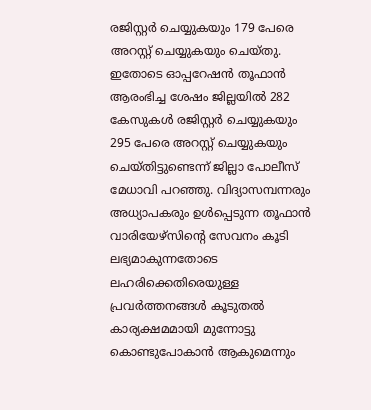രജിസ്റ്റർ ചെയ്യുകയും 179 പേരെ അറസ്റ്റ് ചെയ്യുകയും ചെയ്തു.
ഇതോടെ ഓപ്പറേഷൻ തൂഫാൻ ആരംഭിച്ച ശേഷം ജില്ലയിൽ 282 കേസുകൾ രജിസ്റ്റർ ചെയ്യുകയും 295 പേരെ അറസ്റ്റ് ചെയ്യുകയും ചെയ്തിട്ടുണ്ടെന്ന് ജില്ലാ പോലീസ് മേധാവി പറഞ്ഞു. വിദ്യാസമ്പന്നരും അധ്യാപകരും ഉൾപ്പെടുന്ന തൂഫാൻ വാരിയേഴ്സിന്റെ സേവനം കൂടി ലഭ്യമാകുന്നതോടെ ലഹരിക്കെതിരെയുള്ള പ്രവർത്തനങ്ങൾ കൂടുതൽ കാര്യക്ഷമമായി മുന്നോട്ടു കൊണ്ടുപോകാൻ ആകുമെന്നും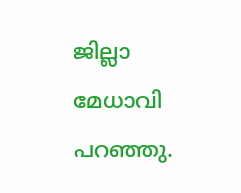ജില്ലാ മേധാവി പറഞ്ഞു.